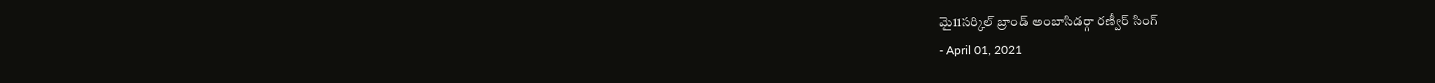మై11సర్కిల్ బ్రాండ్ అంబాసిడర్గా రణ్వీర్ సింగ్
- April 01, 2021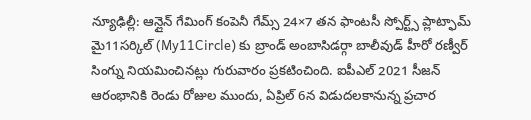న్యూఢిల్లీ: ఆన్లైన్ గేమింగ్ కంపెనీ గేమ్స్ 24×7 తన ఫాంటసీ స్పోర్ట్స్ ప్లాట్ఫామ్ మై11సర్కిల్ (My11Circle) కు బ్రాండ్ అంబాసిడర్గా బాలీవుడ్ హీరో రణ్వీర్ సింగ్ను నియమించినట్లు గురువారం ప్రకటించింది. ఐపీఎల్ 2021 సీజన్ ఆరంభానికి రెండు రోజుల ముందు, ఏప్రిల్ 6న విడుదలకానున్న ప్రచార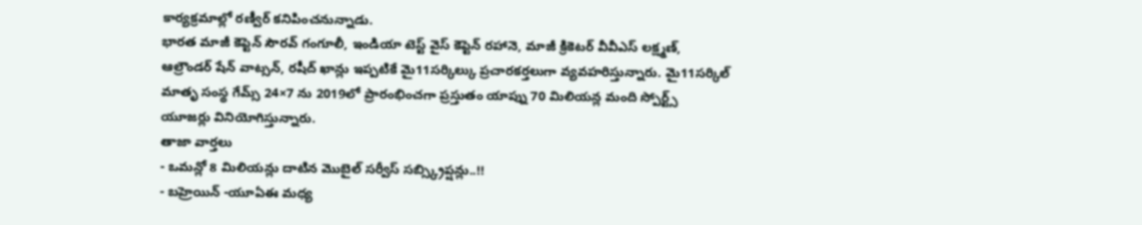కార్యక్రమాల్లో రణ్వీర్ కనిపించనున్నాడు.
భారత మాజీ కెప్టెన్ సౌరవ్ గంగూలీ, ఇండియా టెస్ట్ వైస్ కెప్టెన్ రహానె, మాజీ క్రికెటర్ వీవీఎస్ లక్ష్మణ్, ఆల్రౌండర్ షేన్ వాట్సన్, రషీద్ ఖాన్లు ఇప్పటికే మై11సర్కిల్కు ప్రచారకర్తలుగా వ్యవహరిస్తున్నారు. మై11సర్కిల్ మాతృ సంస్థ గేమ్స్ 24×7 ను 2019లో ప్రారంభించగా ప్రస్తుతం యాప్ను 70 మిలియన్ల మంది స్పోర్ట్స్ యూజర్లు వినియోగిస్తున్నారు.
తాజా వార్తలు
- ఒమన్లో 8 మిలియన్లు దాటిన మొబైల్ సర్వీస్ సబ్స్క్రిప్షన్లు..!!
- బహ్రెయిన్ -యూఏఈ మధ్య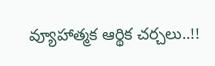వ్యూహాత్మక ఆర్థిక చర్చలు..!!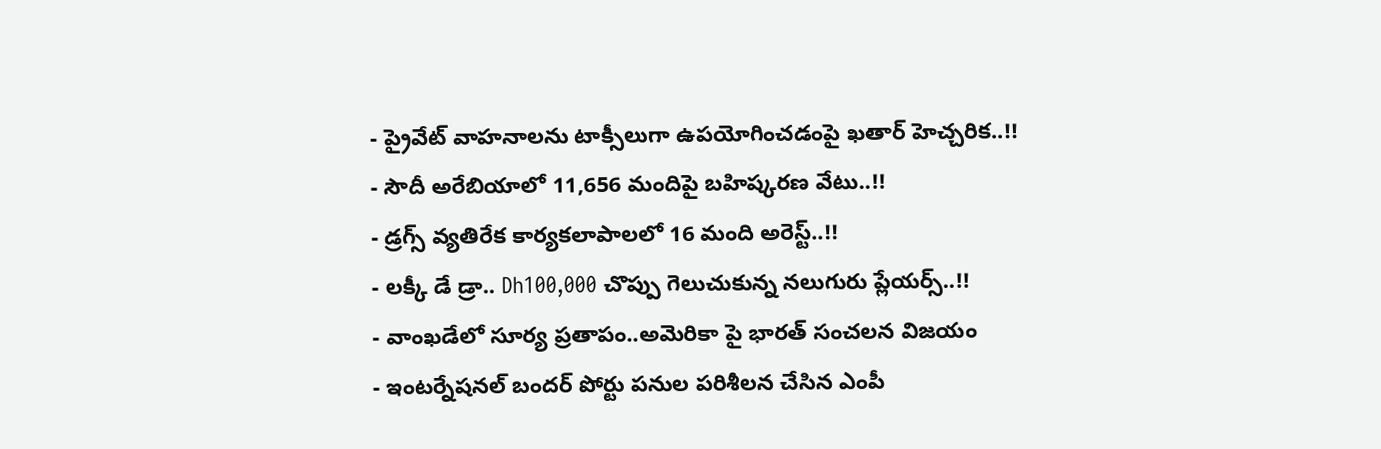- ప్రైవేట్ వాహనాలను టాక్సీలుగా ఉపయోగించడంపై ఖతార్ హెచ్చరిక..!!
- సౌదీ అరేబియాలో 11,656 మందిపై బహిష్కరణ వేటు..!!
- డ్రగ్స్ వ్యతిరేక కార్యకలాపాలలో 16 మంది అరెస్ట్..!!
- లక్కీ డే డ్రా.. Dh100,000 చొప్పు గెలుచుకున్న నలుగురు ప్లేయర్స్..!!
- వాంఖడేలో సూర్య ప్రతాపం..అమెరికా పై భారత్ సంచలన విజయం
- ఇంటర్నేషనల్ బందర్ పోర్టు పనుల పరిశీలన చేసిన ఎంపీ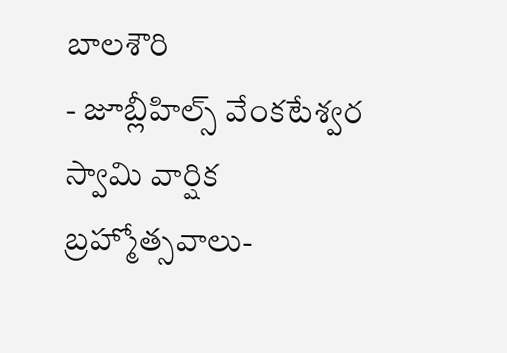బాలశౌరి
- జూబ్లీహిల్స్ వేంకటేశ్వర స్వామి వార్షిక బ్రహ్మోత్సవాలు-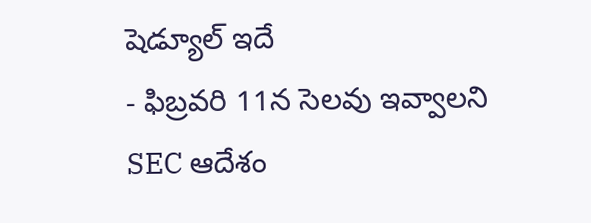షెడ్యూల్ ఇదే
- ఫిబ్రవరి 11న సెలవు ఇవ్వాలని SEC ఆదేశం